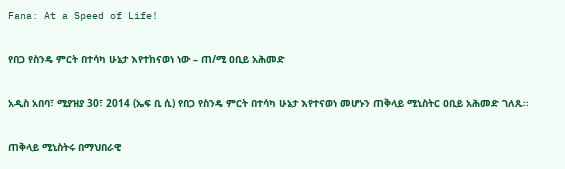Fana: At a Speed of Life!

የበጋ የስንዴ ምርት በተሳካ ሁኔታ እየተከናወነ ነው – ጠ/ሚ ዐቢይ አሕመድ

አዲስ አበባ፣ ሚያዝያ 30፣ 2014 (ኤፍ ቢ ሲ) የበጋ የስንዴ ምርት በተሳካ ሁኔታ እየተናወነ መሆኑን ጠቅላይ ሚኒስትር ዐቢይ አሕመድ ገለጹ፡፡

ጠቅላይ ሚኒስትሩ በማህበራዊ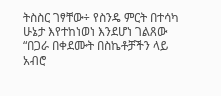ትስስር ገፃቸው÷ የስንዴ ምርት በተሳካ ሁኔታ እየተከነወነ እንደሆነ ገልጸው “በጋራ በቀደሙት በስኬቶቻችን ላይ አብሮ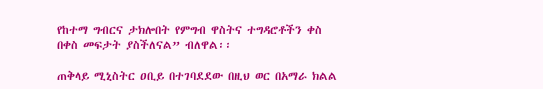የከተማ ግብርና ታክሎበት የምግብ ዋስትና ተግዳሮቶችን ቀስ በቀስ መፍታት ያስችለናል” ብለዋል፡፡

ጠቅላይ ሚኒስትር ዐቢይ በተገባደደው በዚህ ወር በአማራ ክልል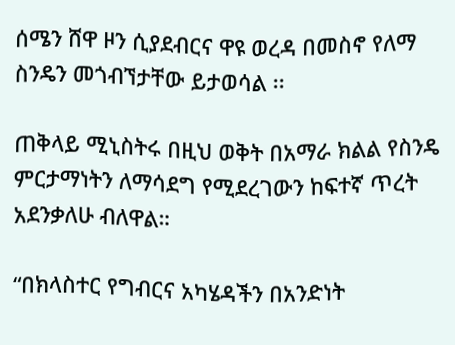ሰሜን ሸዋ ዞን ሲያደብርና ዋዩ ወረዳ በመስኖ የለማ ስንዴን መጎብኘታቸው ይታወሳል ፡፡

ጠቅላይ ሚኒስትሩ በዚህ ወቅት በአማራ ክልል የስንዴ ምርታማነትን ለማሳደግ የሚደረገውን ከፍተኛ ጥረት አደንቃለሁ ብለዋል።

“በክላስተር የግብርና አካሄዳችን በአንድነት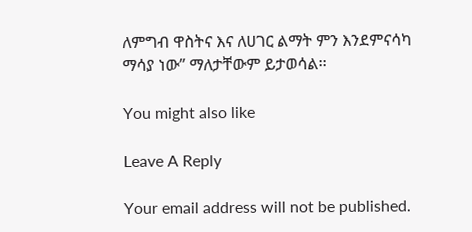ለምግብ ዋስትና እና ለሀገር ልማት ምን እንደምናሳካ ማሳያ ነው” ማለታቸውም ይታወሳል፡፡

You might also like

Leave A Reply

Your email address will not be published.